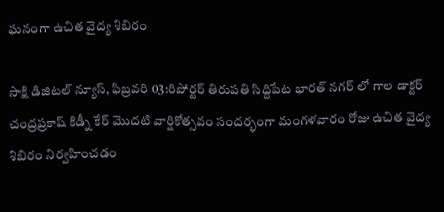ఘనంగా ఉచిత వైద్య శిబిరం

సాక్షి డిజిటల్ న్యూస్, ఫిబ్రవరి 03:రిపోర్టర్ తిరుపతి సిద్దిపేట భారత్ నగర్ లో గాల డాక్టర్ చంద్రప్రకాష్ కిడ్నీ కేర్ మొదటి వార్షికోత్సవం సందర్భంగా మంగళవారం రోజు ఉచిత వైద్య శిబిరం నిర్వహించడం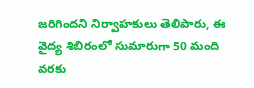జరిగిందని నిర్వాహకులు తెలిపారు, ఈ వైద్య శిబిరంలో సుమారుగా 50 మంది వరకు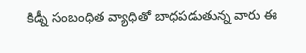కిడ్నీ సంబంధిత వ్యాధితో బాధపడుతున్న వారు ఈ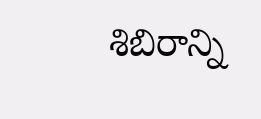శిబిరాన్ని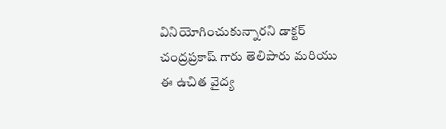వినియోగించుకున్నారని డాక్టర్ చంద్రప్రకాష్ గారు తెలిపారు మరియు ఈ ఉచిత వైద్య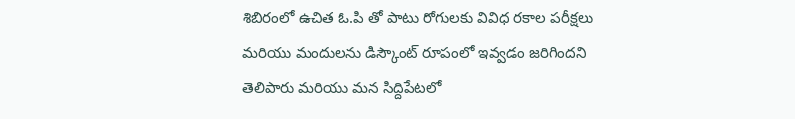శిబిరంలో ఉచిత ఓ.పి తో పాటు రోగులకు వివిధ రకాల పరీక్షలు మరియు మందులను డిస్కౌంట్ రూపంలో ఇవ్వడం జరిగిందని తెలిపారు మరియు మన సిద్దిపేటలో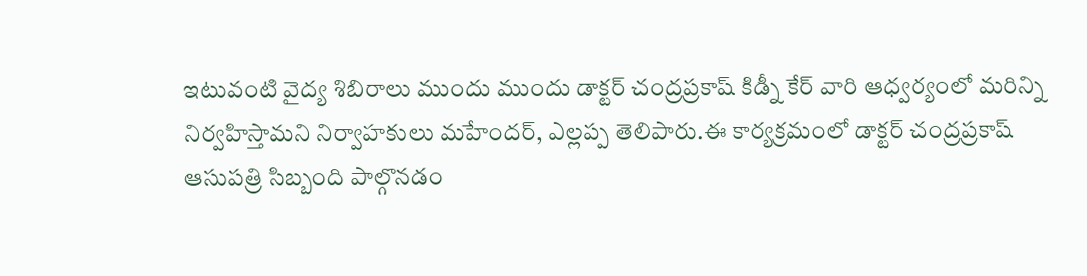ఇటువంటి వైద్య శిబిరాలు ముందు ముందు డాక్టర్ చంద్రప్రకాష్ కిడ్నీ కేర్ వారి ఆధ్వర్యంలో మరిన్ని నిర్వహిస్తామని నిర్వాహకులు మహేందర్, ఎల్లప్ప తెలిపారు.ఈ కార్యక్రమంలో డాక్టర్ చంద్రప్రకాష్ ఆసుపత్రి సిబ్బంది పాల్గొనడం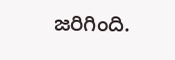జరిగింది.